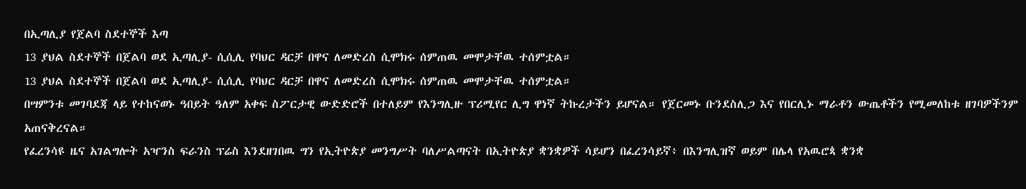በኢጣሊያ የጀልባ ስደተኞች እጣ
13 ያህል ስደተኞች በጀልባ ወደ ኢጣሊያ- ሲሲሊ የባህር ዳርቻ በዋና ለመድረስ ሲሞክሩ ሰምጠዉ መሞታቸዉ ተሰምቷል።
13 ያህል ስደተኞች በጀልባ ወደ ኢጣሊያ- ሲሲሊ የባህር ዳርቻ በዋና ለመድረስ ሲሞክሩ ሰምጠዉ መሞታቸዉ ተሰምቷል።
በሣምንቱ መገባደጃ ላይ የተከናወኑ ዓበይት ዓለም አቀፍ ስፖርታዊ ውድድሮች በተለይም የእንግሊዙ ፕሪሚየር ሊግ ዋነኛ ትኩረታችን ይሆናል። የጀርመኑ ቡንደስሊጋ እና የበርሊኑ ማራቶን ውጤቶችን የሚመለከቱ ዘገባዎችንም አጠናቅረናል።
የፈረንሳዩ ዜና አገልግሎት አዣንስ ፍራንስ ፕሬስ እንደዘገበዉ ግን የኢትዮጵያ መንግሥት ባለሥልጣናት በኢትዮጵያ ቋንቋዎች ሳይሆን በፈረንሳይኛ፥ በእንግሊዝኛ ወይም በሌላ የአዉሮጳ ቋንቋ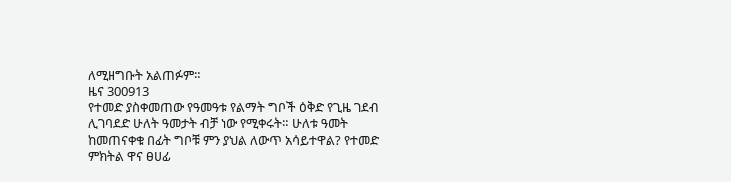ለሚዘግቡት አልጠፉም።
ዜና 300913
የተመድ ያስቀመጠው የዓመዓቱ የልማት ግቦች ዕቅድ የጊዜ ገደብ ሊገባደድ ሁለት ዓመታት ብቻ ነው የሚቀሩት። ሁለቱ ዓመት ከመጠናቀቁ በፊት ግቦቹ ምን ያህል ለውጥ አሳይተዋል? የተመድ ምክትል ዋና ፀሀፊ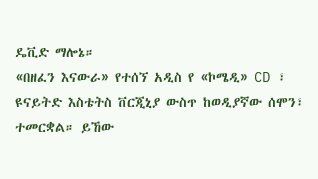ዴቪድ ማሎኔ።
«በዘፈን እናውራ» የተሰኘ አዲስ የ «ኮሜዲ» CD ፣ ዩናይትድ እስቴትስ ቨርጂኒያ ውስጥ ከወዲያኛው ሰሞን፣ ተመርቋል። ይኸው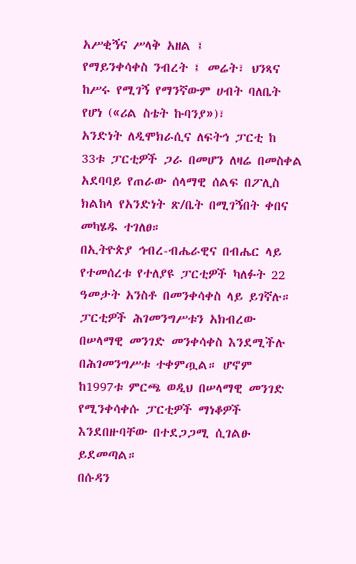አሥቂኝና ሥላቅ አዘል ፤
የማይንቀሳቀስ ንብረት ፤ መሬት፣ ህንጻና ከሥሩ የሚገኝ የማንኛውም ሀብት ባለቤት የሆነ («ሪል ስቴት ኩባንያ»)፣
አንድነት ለዲሞክራሲና ለፍትኅ ፓርቲ ከ 33ቱ ፓርቲዎች ጋራ በመሆን ለዛሬ በመስቀል አደባባይ የጠራው ሰላማዊ ሰልፍ በፖሊስ ክልከላ የአንድነት ጽ/ቤት በሚገኝበት ቀበና መካሄዱ ተገለፀ።
በኢትዮጵያ ኅብረ-ብሔራዊና በብሔር ላይ የተመሰረቱ የተለያዩ ፓርቲዎች ካለፉት 22 ዓመታት አንስቶ በመንቀሳቀስ ላይ ይገኛሉ። ፓርቲዎች ሕገመንግሥቱን አክብረው በሠላማዊ መንገድ መንቀሳቀስ እንደሚችሉ በሕገመንግሥቱ ተቀምጧል። ሆኖም ከ1997ቱ ምርጫ ወዲህ በሠላማዊ መንገድ የሚንቀሳቀሱ ፓርቲዎች ማነቆዎች እንደበዙባቸው በተደጋጋሚ ሲገልፁ ይደመጣል።
በሱዳን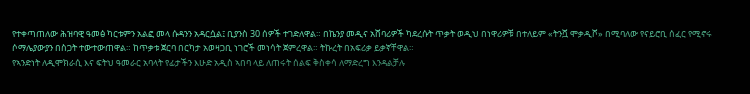የተቀጣጠለው ሕዝባዊ ዓመፅ ካርቱምን አልፎ መላ ሱዳንን አዳርሷል፤ ቢያንስ 30 ሰዎች ተገድለዋል። በኬንያ መዲና አሸባሪዎች ካደረሱት ጥቃት ወዲህ በነዋሪዎቹ በተለይም «ትንሿ ሞቃዲሾ» በሚባለው የናይሮቢ ሰፈር የሚኖሩ ሶማሌያውያን በስጋት ተውተውጠዋል። ከጥቃቱ ጀርባ በርካታ አወዛጋቢ ነገሮች መነሳት ጀምረዋል። ትኩረት በአፍሪቃ ይቃኛቸዋል።
የኣንድነት ለዲሞክራሲ እና ፍትህ ዓመራር አባላት የፊታችን እሁድ አዲስ ኣበባ ላይ ለጠሩት ሰልፍ ቅስቀሳ ለማድረግ እንዳልቻሉ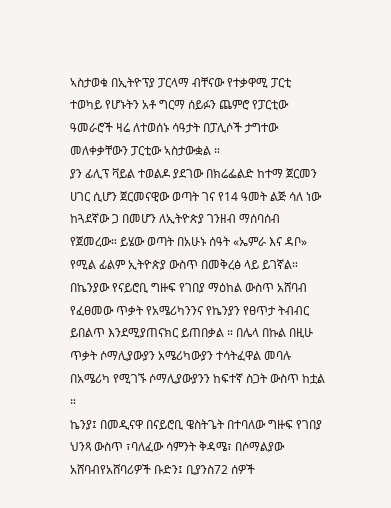ኣስታወቁ በኢትዮፕያ ፓርላማ ብቸናው የተቃዋሚ ፓርቲ ተወካይ የሆኑትን አቶ ግርማ ሰይፉን ጨምሮ የፓርቲው ዓመራሮች ዛሬ ለተወሰኑ ሳዓታት በፓሊሶች ታግተው መለቀቃቸውን ፓርቲው ኣስታውቋል ።
ያን ፊሊፕ ቫይል ተወልዶ ያደገው በክሬፌልድ ከተማ ጀርመን ሀገር ሲሆን ጀርመናዊው ወጣት ገና የ14 ዓመት ልጅ ሳለ ነው ከጓደኛው ጋ በመሆን ለኢትዮጵያ ገንዘብ ማሰባሰብ የጀመረው። ይሄው ወጣት በአሁኑ ሰዓት «ኤምራ እና ዳቦ» የሚል ፊልም ኢትዮጵያ ውስጥ በመቅረፅ ላይ ይገኛል።
በኬንያው የናይሮቢ ግዙፍ የገበያ ማዕከል ውስጥ አሸባብ የፈፀመው ጥቃት የአሜሪካንንና የኬንያን የፀጥታ ትብብር ይበልጥ እንደሚያጠናክር ይጠበቃል ። በሌላ በኩል በዚሁ ጥቃት ሶማሊያውያን አሜሪካውያን ተሳትፈዋል መባሉ በአሜሪካ የሚገኙ ሶማሊያውያንን ከፍተኛ ስጋት ውስጥ ከቷል ።
ኬንያ፤ በመዲናዋ በናይሮቢ ዌስትጌት በተባለው ግዙፍ የገበያ ህንጻ ውስጥ ፣ባለፈው ሳምንት ቅዳሜ፣ በሶማልያው አሸባብየአሸባሪዎች ቡድን፤ ቢያንስ72 ሰዎች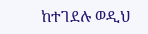ከተገደሉ ወዲህ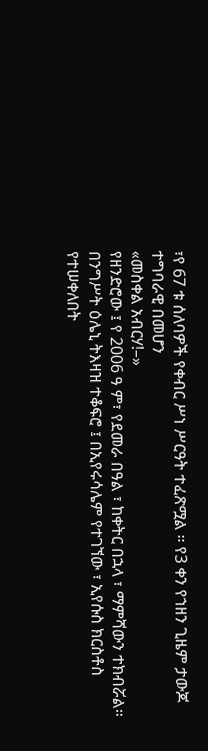፣የ 67 ቱ ሰለባዎች የቀብር ሥነ ሥርዓት ተፈጽሟል ። የ3 ቀን የኀዘን ጊዜም ታውጆ ተግባራዊ በመሆን
«መስቀል አብርሃ!–»
የዘንድሮው ፤ የ 2006 ዓ ም፣ የደመራ በዓል ፣ ከቀትር በኋላ ፣ ማምሻውን ተክብሯል።
በንግሥት ዕሌኒ ትእዛዝ ተቆፍሮ ፤ በኢየሩሳሌም የተገኘው ፣ ኢየሱስ ክርስቶስ የተሠቀለበት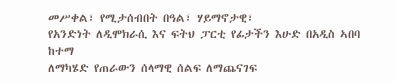መሥቀል፣ የሚታሰብበት በዓል፣ ሃይማኖታዊ፣
የአንድነት ለዲሞክራሲ እና ፍትህ ፓርቲ የፊታችን እሁድ በአዲስ ኣበባ ከተማ
ለማካሄድ የጠራውን ሰላማዊ ሰልፍ ለማጨናገፍ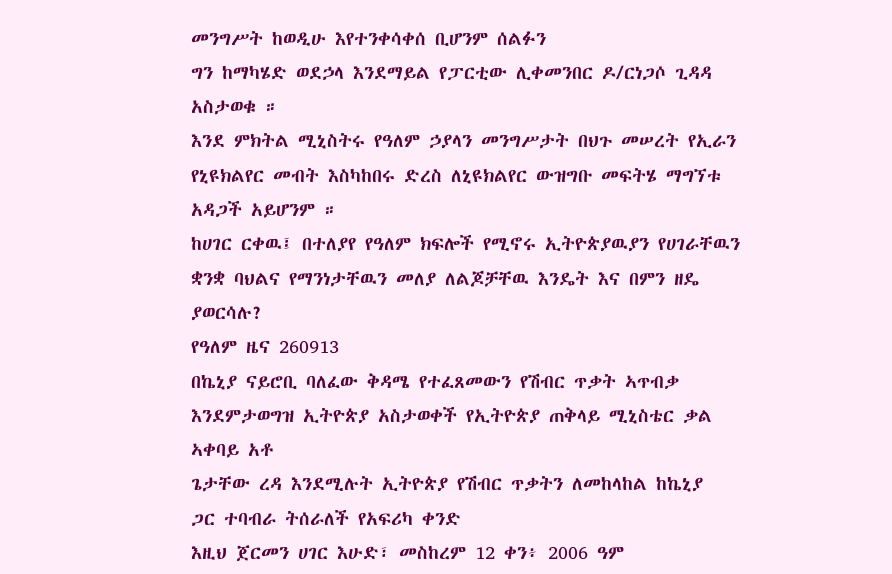መንግሥት ከወዲሁ እየተንቀሳቀሰ ቢሆንም ሰልፉን
ግን ከማካሄድ ወደኃላ እንደማይል የፓርቲው ሊቀመንበር ዶ/ርነጋሶ ጊዳዳ አስታወቁ ።
እንደ ምክትል ሚኒስትሩ የዓለም ኃያላን መንግሥታት በህጉ መሠረት የኢራን የኒዩክልየር መብት እስካከበሩ ድረስ ለኒዩክልየር ውዝግቡ መፍትሄ ማግኘቱ አዳጋች አይሆንም ።
ከሀገር ርቀዉ፤ በተለያየ የዓለም ክፍሎች የሚኖሩ ኢትዮጵያዉያን የሀገራቸዉን ቋንቋ ባህልና የማንነታቸዉን መለያ ለልጆቻቸዉ እንዴት እና በምን ዘዴ ያወርሳሉ?
የዓለም ዜና 260913
በኬኒያ ናይሮቢ ባለፈው ቅዳሜ የተፈጸመውን የሽብር ጥቃት ኣጥብቃ
እንደምታወግዝ ኢትዮጵያ አስታወቀች የኢትዮጵያ ጠቅላይ ሚኒስቴር ቃል ኣቀባይ አቶ
ጌታቸው ረዳ እንደሚሉት ኢትዮጵያ የሽብር ጥቃትን ለመከላከል ከኬኒያ
ጋር ተባብራ ትሰራለች የአፍሪካ ቀንድ
እዚህ ጀርመን ሀገር እሁድ፣ መስከረም 12 ቀን፥ 2006 ዓም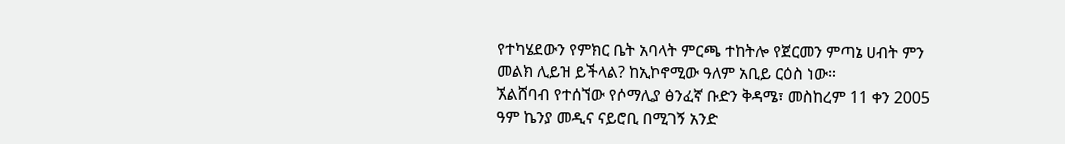የተካሄደውን የምክር ቤት አባላት ምርጫ ተከትሎ የጀርመን ምጣኔ ሀብት ምን መልክ ሊይዝ ይችላል? ከኢኮኖሚው ዓለም አቢይ ርዕስ ነው።
ኧልሸባብ የተሰኘው የሶማሊያ ፅንፈኛ ቡድን ቅዳሜ፣ መስከረም 11 ቀን 2005 ዓም ኬንያ መዲና ናይሮቢ በሚገኝ አንድ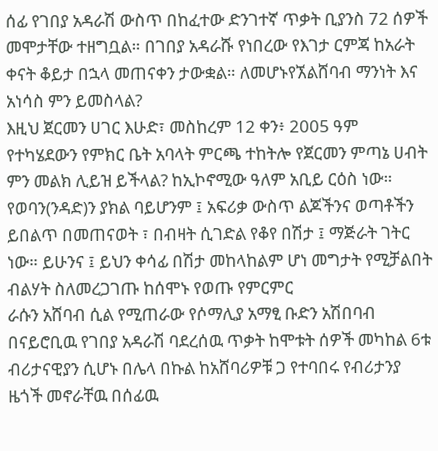ሰፊ የገበያ አዳራሽ ውስጥ በከፈተው ድንገተኛ ጥቃት ቢያንስ 72 ሰዎች መሞታቸው ተዘግቧል። በገበያ አዳራሹ የነበረው የእገታ ርምጃ ከአራት ቀናት ቆይታ በኋላ መጠናቀን ታውቋል። ለመሆኑየኧልሸባብ ማንነት እና አነሳስ ምን ይመስላል?
እዚህ ጀርመን ሀገር እሁድ፣ መስከረም 12 ቀን፥ 2005 ዓም የተካሄደውን የምክር ቤት አባላት ምርጫ ተከትሎ የጀርመን ምጣኔ ሀብት ምን መልክ ሊይዝ ይችላል? ከኢኮኖሚው ዓለም አቢይ ርዕስ ነው።
የወባን(ንዳድ)ን ያክል ባይሆንም ፤ አፍሪቃ ውስጥ ልጆችንና ወጣቶችን ይበልጥ በመጠናወት ፣ በብዛት ሲገድል የቆየ በሽታ ፤ ማጅራት ገትር ነው። ይሁንና ፤ ይህን ቀሳፊ በሽታ መከላከልም ሆነ መግታት የሚቻልበት ብልሃት ስለመረጋገጡ ከሰሞኑ የወጡ የምርምር
ራሱን አሸባብ ሲል የሚጠራው የሶማሊያ አማፂ ቡድን አሽበባብ በናይሮቢዉ የገበያ አዳራሽ ባደረሰዉ ጥቃት ከሞቱት ሰዎች መካከል 6ቱ ብሪታናዊያን ሲሆኑ በሌላ በኩል ከአሸባሪዎቹ ጋ የተባበሩ የብሪታንያ ዜጎች መኖራቸዉ በሰፊዉ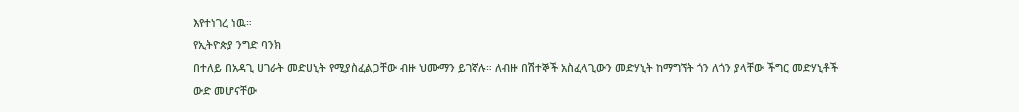እየተነገረ ነዉ።
የኢትዮጵያ ንግድ ባንክ
በተለይ በአዳጊ ሀገራት መድሀኒት የሚያስፈልጋቸው ብዙ ህሙማን ይገኛሉ። ለብዙ በሽተኞች አስፈላጊውን መድሃኒት ከማግኘት ጎን ለጎን ያላቸው ችግር መድሃኒቶች ውድ መሆናቸው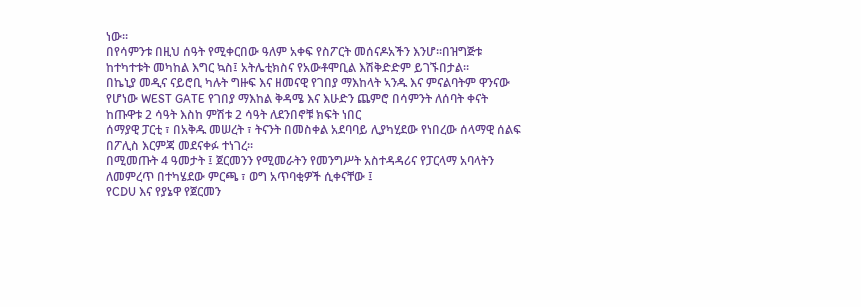ነው።
በየሳምንቱ በዚህ ሰዓት የሚቀርበው ዓለም አቀፍ የስፖርት መሰናዶአችን እንሆ።በዝግጅቱ ከተካተቱት መካከል እግር ኳስ፤ አትሌቲክስና የአውቶሞቢል እሽቅድድም ይገኙበታል።
በኬኒያ መዲና ናይሮቢ ካሉት ግዙፍ እና ዘመናዊ የገበያ ማእከላት ኣንዱ እና ምናልባትም ዋንናው የሆነው WEST GATE የገበያ ማእከል ቅዳሜ እና እሁድን ጨምሮ በሳምንት ለሰባት ቀናት ከጡዋቱ 2 ሳዓት እስከ ምሽቱ 2 ሳዓት ለደንበኖቹ ክፍት ነበር
ሰማያዊ ፓርቲ ፣ በአቅዱ መሠረት ፣ ትናንት በመስቀል አደባባይ ሊያካሂደው የነበረው ሰላማዊ ሰልፍ በፖሊስ እርምጃ መደናቀፉ ተነገረ።
በሚመጡት 4 ዓመታት ፤ ጀርመንን የሚመራትን የመንግሥት አስተዳዳሪና የፓርላማ አባላትን ለመምረጥ በተካሄደው ምርጫ ፣ ወግ አጥባቂዎች ሲቀናቸው ፤
የCDU እና የያኔዋ የጀርመን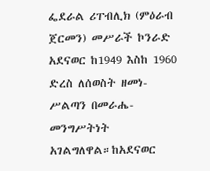ፌደራል ሪፐብሊክ (ምዕራብ ጀርመን) መሥራች ኮንራድ አደናወር ከ1949 እስከ 1960 ድረስ ለሰወስት ዘመነ-ሥልጣን በመራሔ-መንግሥትነት አገልግለዋል።ከአደናወር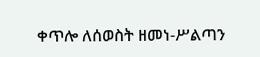ቀጥሎ ለሰወስት ዘመነ-ሥልጣን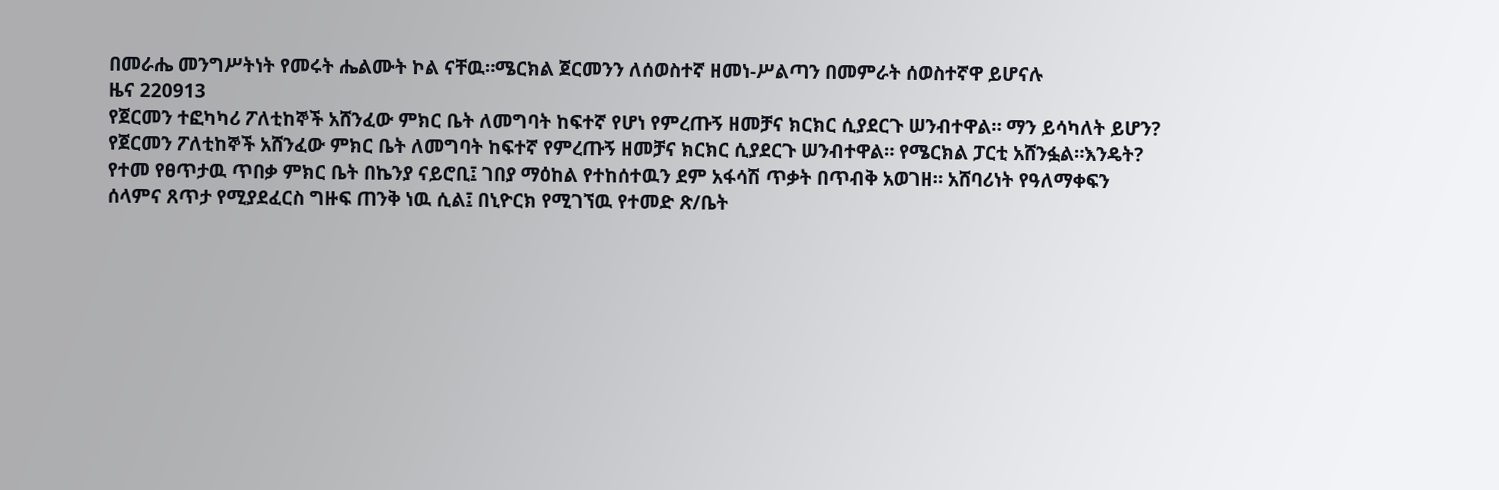በመራሔ መንግሥትነት የመሩት ሔልሙት ኮል ናቸዉ።ሜርክል ጀርመንን ለሰወስተኛ ዘመነ-ሥልጣን በመምራት ሰወስተኛዋ ይሆናሉ
ዜና 220913
የጀርመን ተፎካካሪ ፖለቲከኞች አሸንፈው ምክር ቤት ለመግባት ከፍተኛ የሆነ የምረጡኝ ዘመቻና ክርክር ሲያደርጉ ሠንብተዋል። ማን ይሳካለት ይሆን?
የጀርመን ፖለቲከኞች አሸንፈው ምክር ቤት ለመግባት ከፍተኛ የምረጡኝ ዘመቻና ክርክር ሲያደርጉ ሠንብተዋል። የሜርክል ፓርቲ አሸንፏል።እንዴት?
የተመ የፀጥታዉ ጥበቃ ምክር ቤት በኬንያ ናይሮቢ፤ ገበያ ማዕከል የተከሰተዉን ደም አፋሳሽ ጥቃት በጥብቅ አወገዘ። አሸባሪነት የዓለማቀፍን ሰላምና ጸጥታ የሚያደፈርስ ግዙፍ ጠንቅ ነዉ ሲል፤ በኒዮርክ የሚገኘዉ የተመድ ጽ/ቤት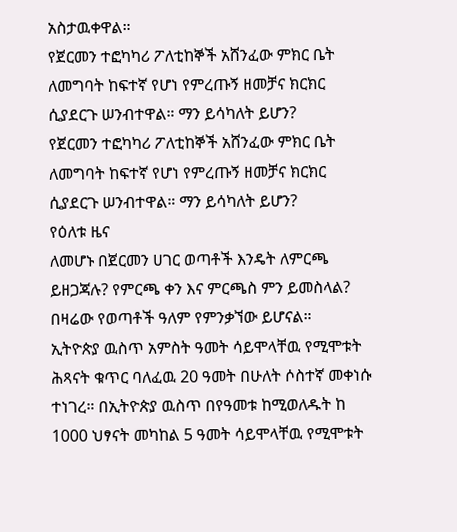አስታዉቀዋል።
የጀርመን ተፎካካሪ ፖለቲከኞች አሸንፈው ምክር ቤት ለመግባት ከፍተኛ የሆነ የምረጡኝ ዘመቻና ክርክር ሲያደርጉ ሠንብተዋል። ማን ይሳካለት ይሆን?
የጀርመን ተፎካካሪ ፖለቲከኞች አሸንፈው ምክር ቤት ለመግባት ከፍተኛ የሆነ የምረጡኝ ዘመቻና ክርክር ሲያደርጉ ሠንብተዋል። ማን ይሳካለት ይሆን?
የዕለቱ ዜና
ለመሆኑ በጀርመን ሀገር ወጣቶች እንዴት ለምርጫ ይዘጋጃሉ? የምርጫ ቀን እና ምርጫስ ምን ይመስላል? በዛሬው የወጣቶች ዓለም የምንቃኘው ይሆናል።
ኢትዮጵያ ዉስጥ አምስት ዓመት ሳይሞላቸዉ የሚሞቱት ሕጻናት ቁጥር ባለፈዉ 20 ዓመት በሁለት ሶስተኛ መቀነሱ ተነገረ። በኢትዮጵያ ዉስጥ በየዓመቱ ከሚወለዱት ከ 1000 ህፃናት መካከል 5 ዓመት ሳይሞላቸዉ የሚሞቱት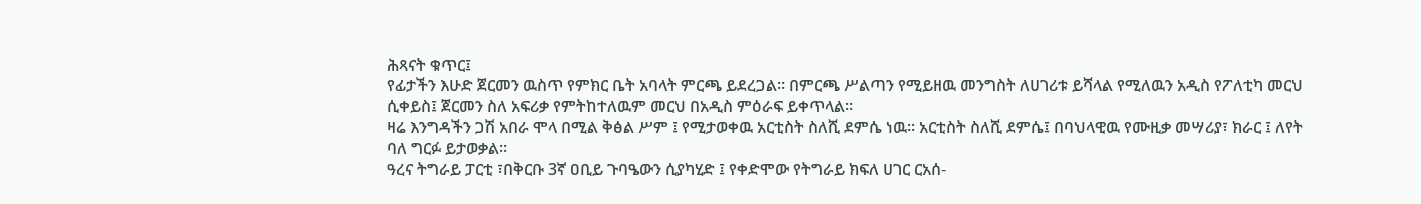ሕጻናት ቁጥር፤
የፊታችን እሁድ ጀርመን ዉስጥ የምክር ቤት አባላት ምርጫ ይደረጋል። በምርጫ ሥልጣን የሚይዘዉ መንግስት ለሀገሪቱ ይሻላል የሚለዉን አዲስ የፖለቲካ መርህ ሲቀይስ፤ ጀርመን ስለ አፍሪቃ የምትከተለዉም መርህ በአዲስ ምዕራፍ ይቀጥላል።
ዛሬ እንግዳችን ጋሽ አበራ ሞላ በሚል ቅፅል ሥም ፤ የሚታወቀዉ አርቲስት ስለሺ ደምሴ ነዉ። አርቲስት ስለሺ ደምሴ፤ በባህላዊዉ የሙዚቃ መሣሪያ፣ ክራር ፤ ለየት ባለ ግርፉ ይታወቃል።
ዓረና ትግራይ ፓርቲ ፣በቅርቡ 3ኛ ዐቢይ ጉባዔውን ሲያካሂድ ፤ የቀድሞው የትግራይ ክፍለ ሀገር ርአሰ-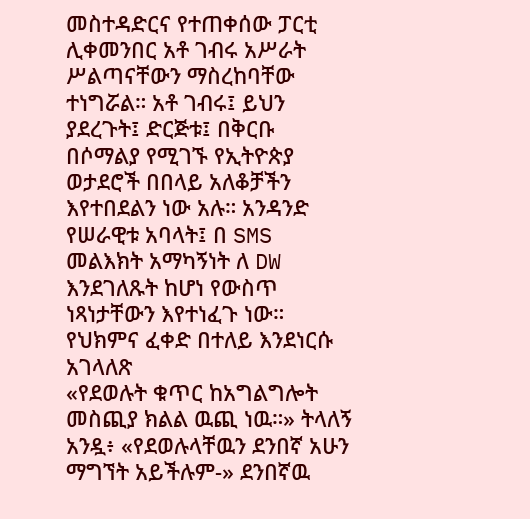መስተዳድርና የተጠቀሰው ፓርቲ ሊቀመንበር አቶ ገብሩ አሥራት ሥልጣናቸውን ማስረከባቸው ተነግሯል። አቶ ገብሩ፤ ይህን ያደረጉት፤ ድርጅቱ፤ በቅርቡ
በሶማልያ የሚገኙ የኢትዮጵያ ወታደሮች በበላይ አለቆቻችን እየተበደልን ነው አሉ። አንዳንድ የሠራዊቱ አባላት፤ በ SMS መልእክት አማካኝነት ለ DW እንደገለጹት ከሆነ የውስጥ ነጻነታቸውን እየተነፈጉ ነው። የህክምና ፈቀድ በተለይ እንደነርሱ አገላለጽ
«የደወሉት ቁጥር ከአግልግሎት መስጪያ ክልል ዉጪ ነዉ።» ትላለኝ አንዷ፥ «የደወሉላቸዉን ደንበኛ አሁን ማግኘት አይችሉም-» ደንበኛዉ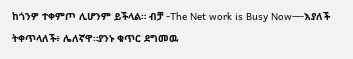ከጎንዎ ተቀምጦ ሊሆንም ይችላል። ብቻ -The Net work is Busy Now—-እያለች ትቀጥላለች፥ ሌለኛዋ።ያንኑ ቁጥር ደግመዉ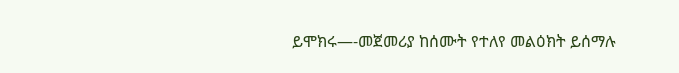ይሞክሩ—-መጀመሪያ ከሰሙት የተለየ መልዕክት ይሰማሉ